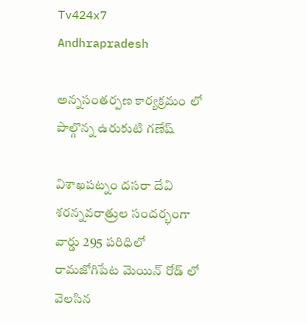Tv424x7
Andhrapradesh

అన్నసంతర్పణ కార్యక్రమం లో పాల్గొన్న ఉరుకుటి గణేష్

విశాఖపట్నం దసరా దేవి శరన్నవరాత్రుల సందర్భంగా వార్డు 295 పరిధిలో రామజోగిపేట మెయిన్ రోడ్ లో వెలసిన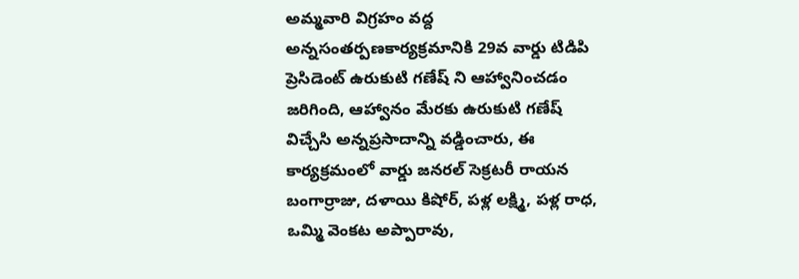అమ్మవారి విగ్రహం వద్ద అన్నసంతర్పణకార్యక్రమానికి 29వ వార్డు టిడిపి ప్రెసిడెంట్ ఉరుకుటి గణేష్ ని ఆహ్వానించడం జరిగింది, ఆహ్వానం మేరకు ఉరుకుటి గణేష్ విచ్చేసి అన్నప్రసాదాన్ని వడ్డించారు, ఈ కార్యక్రమంలో వార్డు జనరల్ సెక్రటరీ రాయన బంగార్రాజు, దళాయి కిషోర్, పళ్ల లక్ష్మి, పళ్ల రాధ, ఒమ్మి వెంకట అప్పారావు,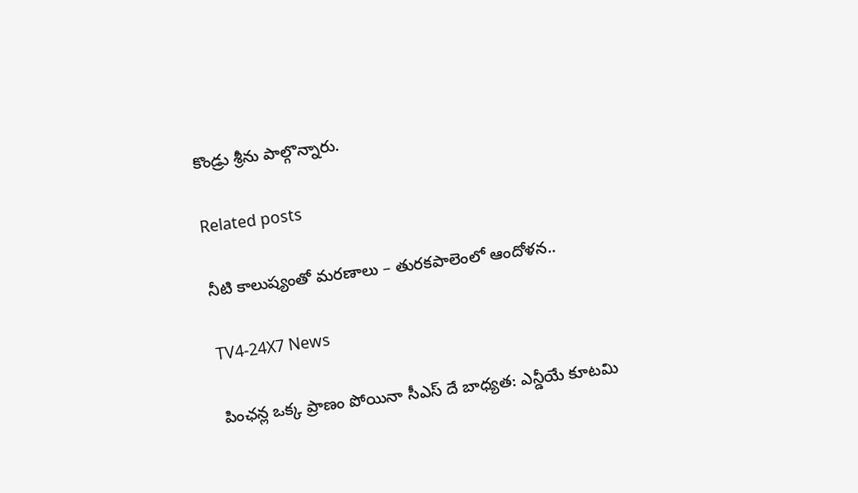కొండ్రు శ్రీను పాల్గొన్నారు.

Related posts

నీటి కాలుష్యంతో మరణాలు – తురకపాలెంలో ఆందోళన..

TV4-24X7 News

పింఛన్ల ఒక్క ప్రాణం పోయినా సీఎస్ దే బాధ్యత: ఎన్డీయే కూటమి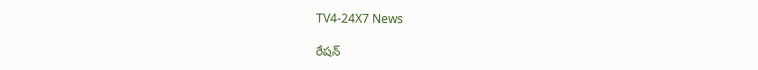TV4-24X7 News

రేషన్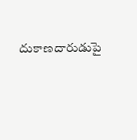దుకాణదారుడుపై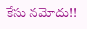కేసు నమోదు!!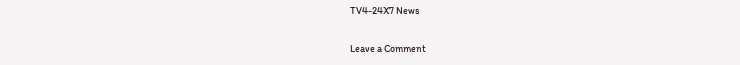TV4-24X7 News

Leave a Comment